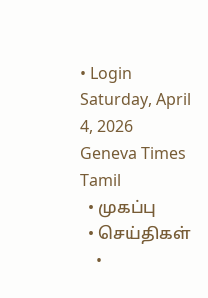• Login
Saturday, April 4, 2026
Geneva Times Tamil
  • முகப்பு
  • செய்திகள்
    •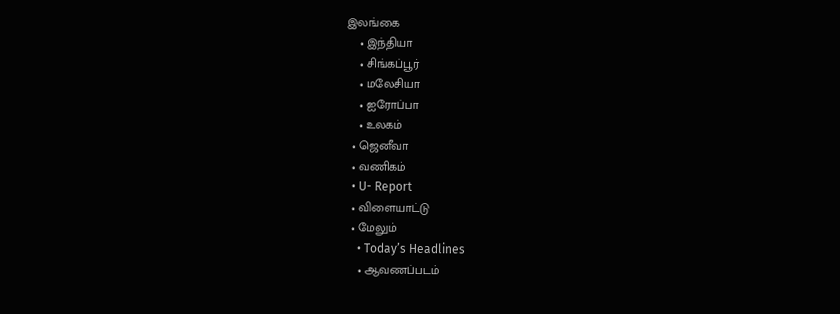இலங்கை
    • இந்தியா
    • சிங்கப்பூர்
    • மலேசியா
    • ஐரோப்பா
    • உலகம்
  • ஜெனீவா
  • வணிகம்
  • U- Report
  • விளையாட்டு
  • மேலும்
    • Today’s Headlines
    • ஆவணப்படம்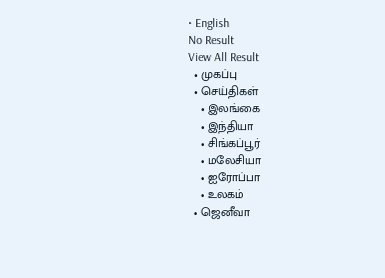• English
No Result
View All Result
  • முகப்பு
  • செய்திகள்
    • இலங்கை
    • இந்தியா
    • சிங்கப்பூர்
    • மலேசியா
    • ஐரோப்பா
    • உலகம்
  • ஜெனீவா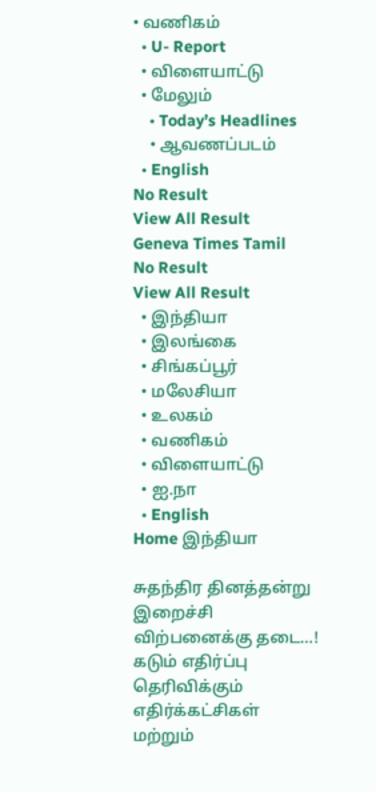• வணிகம்
  • U- Report
  • விளையாட்டு
  • மேலும்
    • Today’s Headlines
    • ஆவணப்படம்
  • English
No Result
View All Result
Geneva Times Tamil
No Result
View All Result
  • இந்தியா
  • இலங்கை
  • சிங்கப்பூர்
  • மலேசியா
  • உலகம்
  • வணிகம்
  • விளையாட்டு
  • ஐ.நா
  • English
Home இந்தியா

சுதந்திர தினத்தன்று இறைச்சி விற்பனைக்கு தடை…! கடும் எதிர்ப்பு தெரிவிக்கும் எதிர்க்கட்சிகள் மற்றும்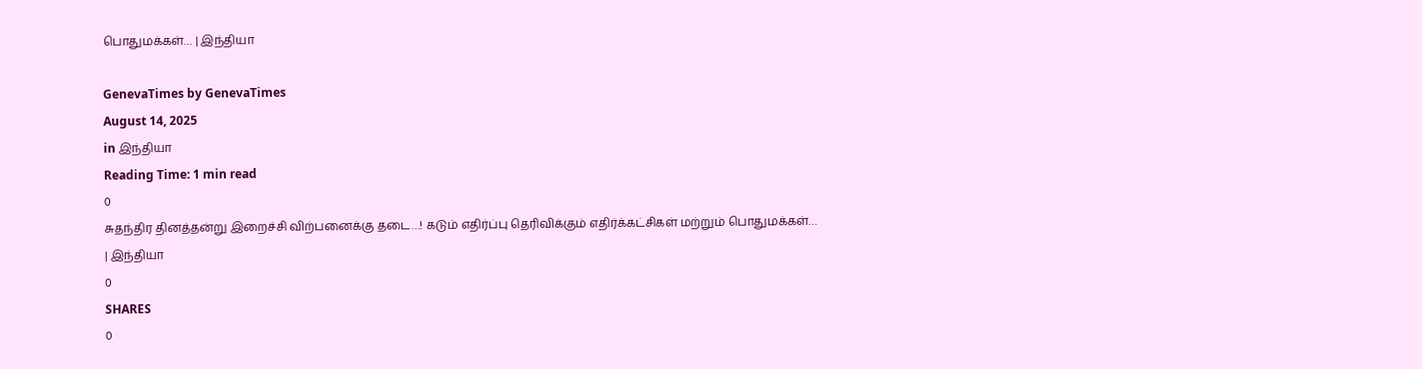பொதுமக்கள்… | இந்தியா

GenevaTimes by GenevaTimes
August 14, 2025
in இந்தியா
Reading Time: 1 min read
0
சுதந்திர தினத்தன்று இறைச்சி விற்பனைக்கு தடை…! கடும் எதிர்ப்பு தெரிவிக்கும் எதிர்க்கட்சிகள் மற்றும் பொதுமக்கள்… | இந்தியா
0
SHARES
0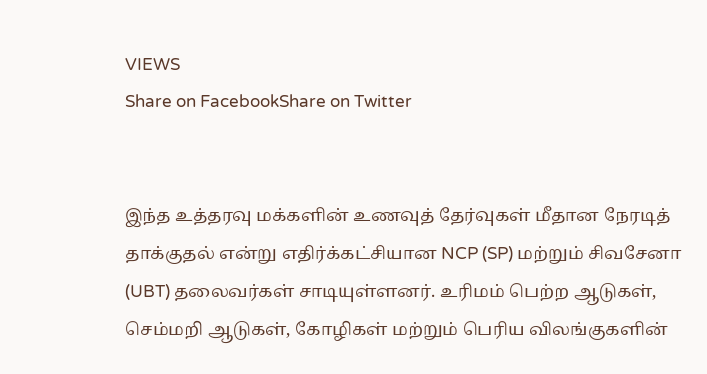VIEWS
Share on FacebookShare on Twitter


இந்த உத்தரவு மக்களின் உணவுத் தேர்வுகள் மீதான நேரடித் தாக்குதல் என்று எதிர்க்கட்சியான NCP (SP) மற்றும் சிவசேனா (UBT) தலைவர்கள் சாடியுள்ளனர். உரிமம் பெற்ற ஆடுகள், செம்மறி ஆடுகள், கோழிகள் மற்றும் பெரிய விலங்குகளின்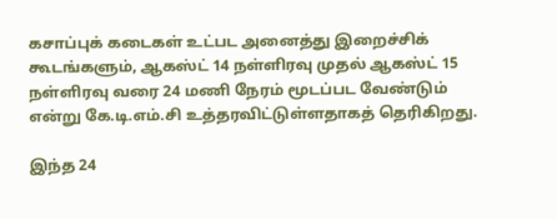கசாப்புக் கடைகள் உட்பட அனைத்து இறைச்சிக் கூடங்களும், ஆகஸ்ட் 14 நள்ளிரவு முதல் ஆகஸ்ட் 15 நள்ளிரவு வரை 24 மணி நேரம் மூடப்பட வேண்டும் என்று கே.டி.எம்.சி உத்தரவிட்டுள்ளதாகத் தெரிகிறது.

இந்த 24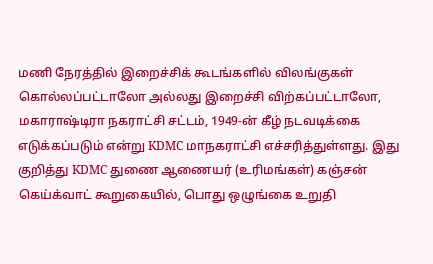மணி நேரத்தில் இறைச்சிக் கூடங்களில் விலங்குகள் கொல்லப்பட்டாலோ அல்லது இறைச்சி விற்கப்பட்டாலோ, மகாராஷ்டிரா நகராட்சி சட்டம், 1949-ன் கீழ் நடவடிக்கை எடுக்கப்படும் என்று KDMC மாநகராட்சி எச்சரித்துள்ளது. இது குறித்து KDMC துணை ஆணையர் (உரிமங்கள்) கஞ்சன் கெய்க்வாட் கூறுகையில், பொது ஒழுங்கை உறுதி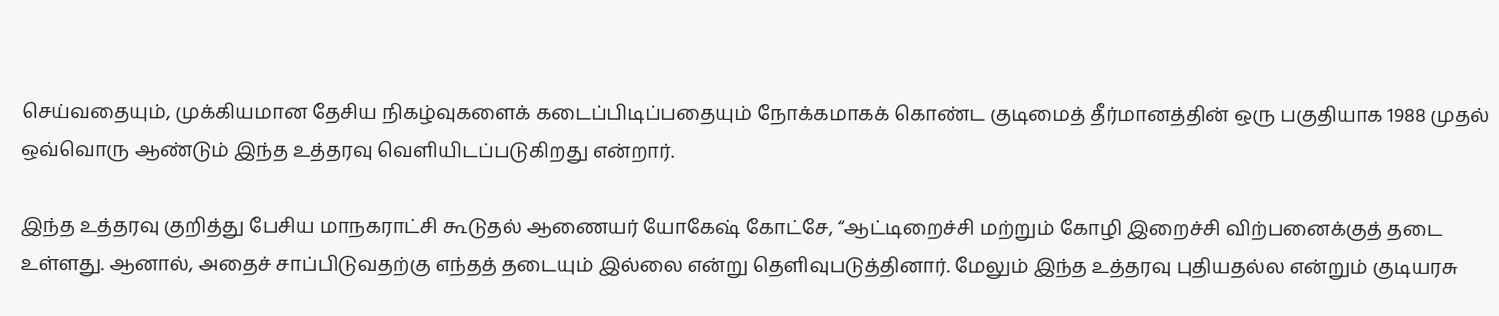செய்வதையும், முக்கியமான தேசிய நிகழ்வுகளைக் கடைப்பிடிப்பதையும் நோக்கமாகக் கொண்ட குடிமைத் தீர்மானத்தின் ஒரு பகுதியாக 1988 முதல் ஒவ்வொரு ஆண்டும் இந்த உத்தரவு வெளியிடப்படுகிறது என்றார்.

இந்த உத்தரவு குறித்து பேசிய மாநகராட்சி கூடுதல் ஆணையர் யோகேஷ் கோட்சே, “ஆட்டிறைச்சி மற்றும் கோழி இறைச்சி விற்பனைக்குத் தடை உள்ளது. ஆனால், அதைச் சாப்பிடுவதற்கு எந்தத் தடையும் இல்லை என்று தெளிவுபடுத்தினார். மேலும் இந்த உத்தரவு புதியதல்ல என்றும் குடியரசு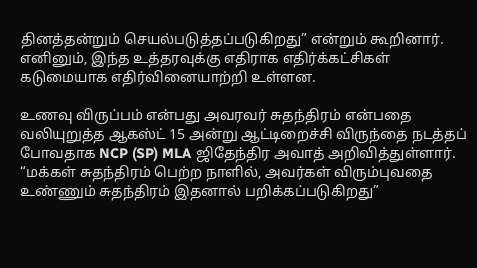தினத்தன்றும் செயல்படுத்தப்படுகிறது” என்றும் கூறினார். எனினும், இந்த உத்தரவுக்கு எதிராக எதிர்க்கட்சிகள் கடுமையாக எதிர்வினையாற்றி உள்ளன.

உணவு விருப்பம் என்பது அவரவர் சுதந்திரம் என்பதை வலியுறுத்த ஆகஸ்ட் 15 அன்று ஆட்டிறைச்சி விருந்தை நடத்தப் போவதாக NCP (SP) MLA ஜிதேந்திர அவாத் அறிவித்துள்ளார். “மக்கள் சுதந்திரம் பெற்ற நாளில், அவர்கள் விரும்புவதை உண்ணும் சுதந்திரம் இதனால் பறிக்கப்படுகிறது”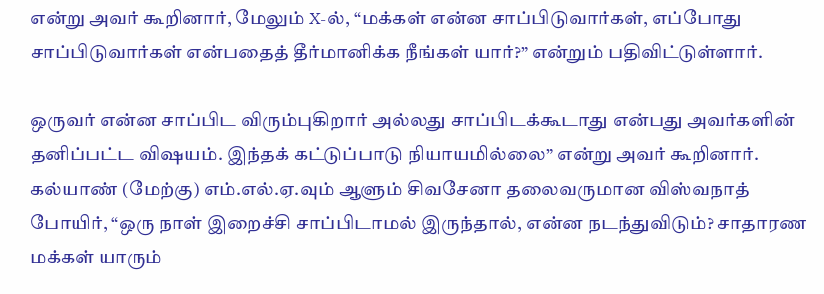என்று அவர் கூறினார், மேலும் X-ல், “மக்கள் என்ன சாப்பிடுவார்கள், எப்போது சாப்பிடுவார்கள் என்பதைத் தீர்மானிக்க நீங்கள் யார்?” என்றும் பதிவிட்டுள்ளார்.

ஒருவர் என்ன சாப்பிட விரும்புகிறார் அல்லது சாப்பிடக்கூடாது என்பது அவர்களின் தனிப்பட்ட விஷயம். இந்தக் கட்டுப்பாடு நியாயமில்லை” என்று அவர் கூறினார். கல்யாண் (மேற்கு) எம்.எல்.ஏ.வும் ஆளும் சிவசேனா தலைவருமான விஸ்வநாத் போயிர், “ஒரு நாள் இறைச்சி சாப்பிடாமல் இருந்தால், என்ன நடந்துவிடும்? சாதாரண மக்கள் யாரும்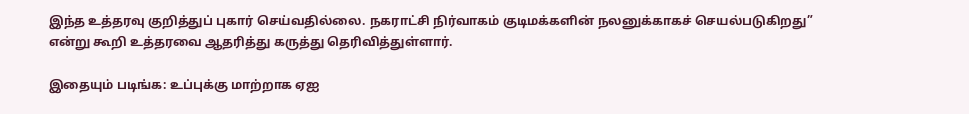இந்த உத்தரவு குறித்துப் புகார் செய்வதில்லை. நகராட்சி நிர்வாகம் குடிமக்களின் நலனுக்காகச் செயல்படுகிறது” என்று கூறி உத்தரவை ஆதரித்து கருத்து தெரிவித்துள்ளார்.

இதையும் படிங்க: உப்புக்கு மாற்றாக ஏஐ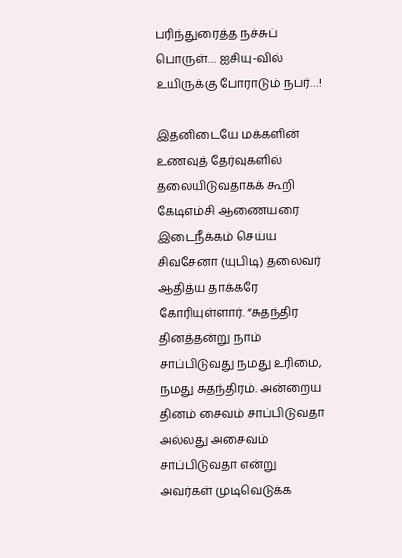பரிந்துரைத்த நச்சுப் பொருள்… ஐசியு-வில் உயிருக்கு போராடும் நபர்…!

இதனிடையே மக்களின் உணவுத் தேர்வுகளில் தலையிடுவதாகக் கூறி கேடிஎம்சி ஆணையரை இடைநீக்கம் செய்ய சிவசேனா (யுபிடி) தலைவர் ஆதித்ய தாக்கரே கோரியுள்ளார். “சுதந்திர தினத்தன்று நாம் சாப்பிடுவது நமது உரிமை, நமது சுதந்திரம். அன்றைய தினம் சைவம் சாப்பிடுவதா அல்லது அசைவம் சாப்பிடுவதா என்று அவர்கள் முடிவெடுக்க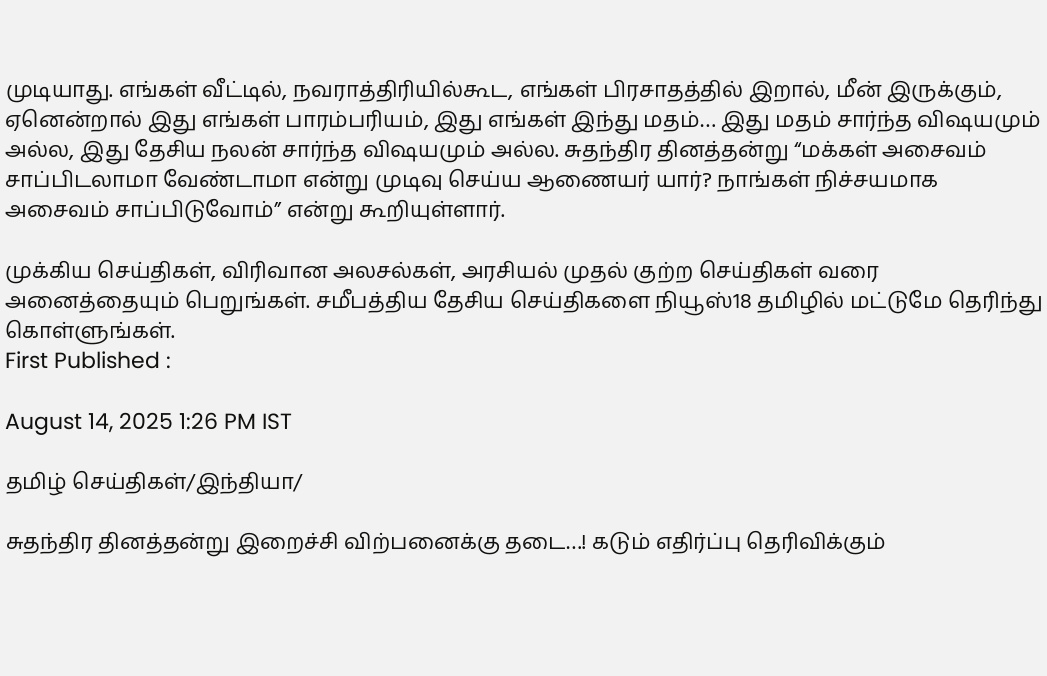முடியாது. எங்கள் வீட்டில், நவராத்திரியில்கூட, எங்கள் பிரசாதத்தில் இறால், மீன் இருக்கும், ஏனென்றால் இது எங்கள் பாரம்பரியம், இது எங்கள் இந்து மதம்… இது மதம் சார்ந்த விஷயமும் அல்ல, இது தேசிய நலன் சார்ந்த விஷயமும் அல்ல. சுதந்திர தினத்தன்று “மக்கள் அசைவம் சாப்பிடலாமா வேண்டாமா என்று முடிவு செய்ய ஆணையர் யார்? நாங்கள் நிச்சயமாக அசைவம் சாப்பிடுவோம்” என்று கூறியுள்ளார்.

முக்கிய செய்திகள், விரிவான அலசல்கள், அரசியல் முதல் குற்ற செய்திகள் வரை அனைத்தையும் பெறுங்கள். சமீபத்திய தேசிய செய்திகளை நியூஸ்18 தமிழில் மட்டுமே தெரிந்து கொள்ளுங்கள்.
First Published :

August 14, 2025 1:26 PM IST

தமிழ் செய்திகள்/இந்தியா/

சுதந்திர தினத்தன்று இறைச்சி விற்பனைக்கு தடை…! கடும் எதிர்ப்பு தெரிவிக்கும்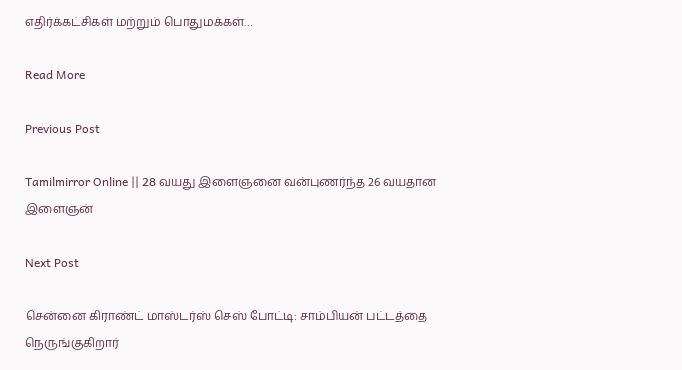எதிர்க்கட்சிகள் மற்றும் பொதுமக்கள்…

Read More

Previous Post

Tamilmirror Online || 28 வயது இளைஞனை வன்புணர்ந்த 26 வயதான இளைஞன்

Next Post

சென்னை கிராண்ட் மாஸ்டர்ஸ் செஸ் போட்டி: சாம்பியன் பட்டத்தை நெருங்குகிறார்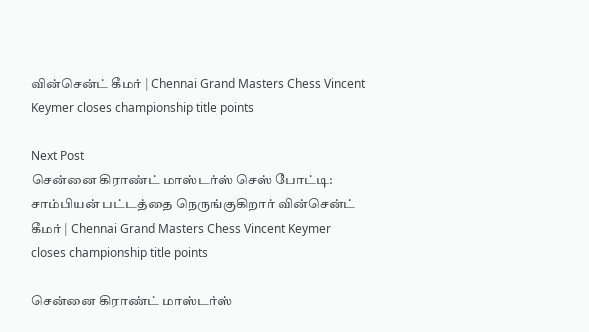வின்சென்ட் கீமர் | Chennai Grand Masters Chess Vincent Keymer closes championship title points

Next Post
சென்னை கிராண்ட் மாஸ்டர்ஸ் செஸ் போட்டி: சாம்பியன் பட்டத்தை நெருங்குகிறார் வின்சென்ட் கீமர் | Chennai Grand Masters Chess Vincent Keymer closes championship title points

சென்னை கிராண்ட் மாஸ்டர்ஸ்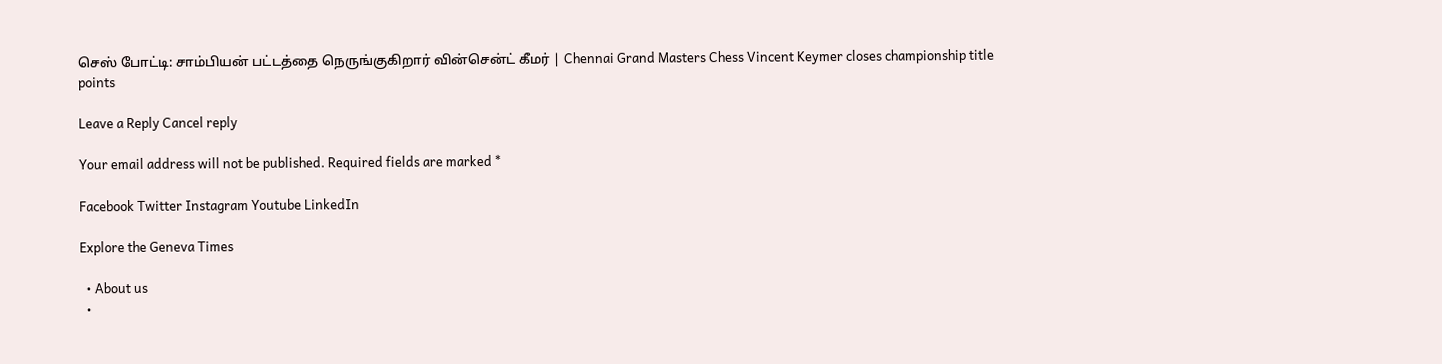செஸ் போட்டி: சாம்பியன் பட்டத்தை நெருங்குகிறார் வின்சென்ட் கீமர் | Chennai Grand Masters Chess Vincent Keymer closes championship title points

Leave a Reply Cancel reply

Your email address will not be published. Required fields are marked *

Facebook Twitter Instagram Youtube LinkedIn

Explore the Geneva Times

  • About us
  •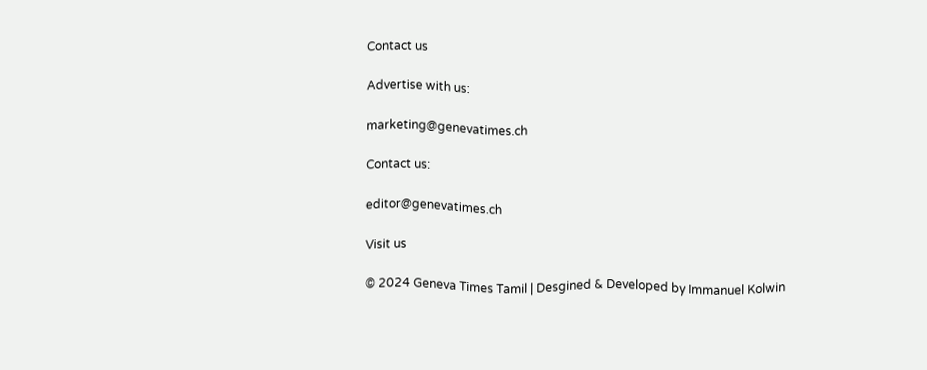Contact us

Advertise with us:

marketing@genevatimes.ch

Contact us:

editor@genevatimes.ch

Visit us

© 2024 Geneva Times Tamil | Desgined & Developed by Immanuel Kolwin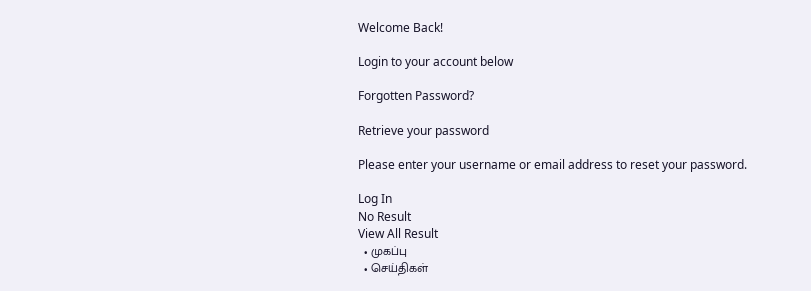Welcome Back!

Login to your account below

Forgotten Password?

Retrieve your password

Please enter your username or email address to reset your password.

Log In
No Result
View All Result
  • முகப்பு
  • செய்திகள்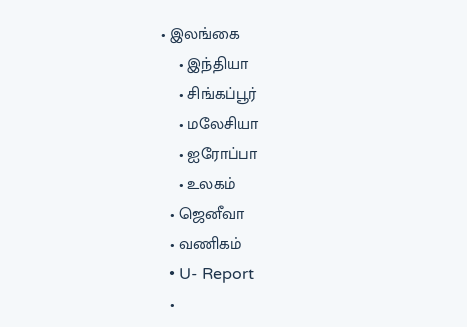• இலங்கை
    • இந்தியா
    • சிங்கப்பூர்
    • மலேசியா
    • ஐரோப்பா
    • உலகம்
  • ஜெனீவா
  • வணிகம்
  • U- Report
  •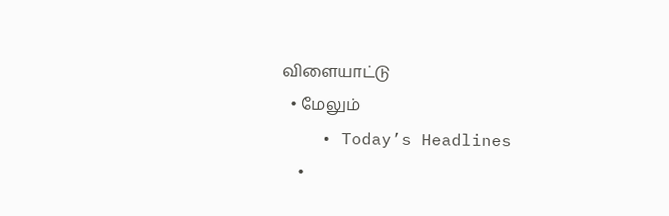விளையாட்டு
  • மேலும்
    • Today’s Headlines
    •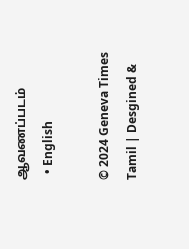ஆவணப்படம்
  • English

© 2024 Geneva Times Tamil | Desgined &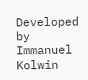Developed by Immanuel Kolwin